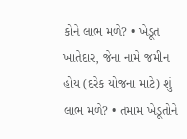કોને લાભ મળે? • ખેડૂત ખાતેદાર, જેના નામે જમીન હોય (દરેક યોજના માટે) શું લાભ મળે? • તમામ ખેડૂતોને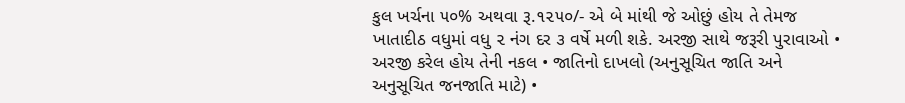કુલ ખર્ચના ૫૦% અથવા રૂ.૧૨૫૦/- એ બે માંથી જે ઓછું હોય તે તેમજ ખાતાદીઠ વધુમાં વધુ ૨ નંગ દર ૩ વર્ષે મળી શકે. અરજી સાથે જરૂરી પુરાવાઓ • અરજી કરેલ હોય તેની નકલ • જાતિનો દાખલો (અનુસૂચિત જાતિ અને અનુસૂચિત જનજાતિ માટે) •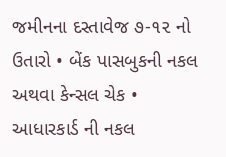જમીનના દસ્તાવેજ ૭-૧૨ નો ઉતારો • બેંક પાસબુકની નકલ અથવા કેન્સલ ચેક • આધારકાર્ડ ની નકલ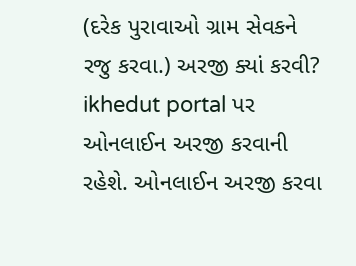(દરેક પુરાવાઓ ગ્રામ સેવકને રજુ કરવા.) અરજી ક્યાં કરવી? ikhedut portal પર ઓનલાઈન અરજી કરવાની રહેશે. ઓનલાઈન અરજી કરવા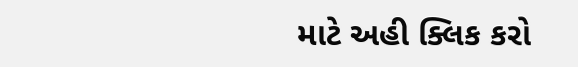માટે અહી ક્લિક કરો